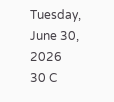Tuesday, June 30, 2026
30 C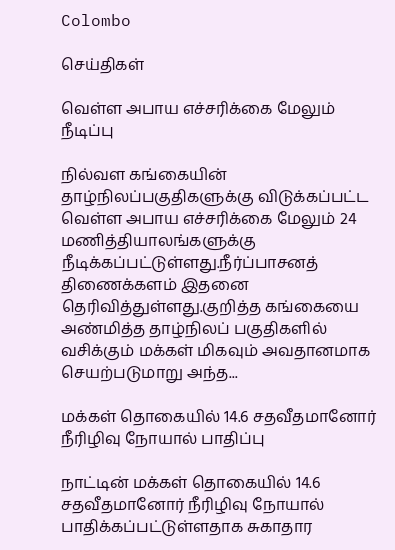Colombo

செய்திகள்

வெள்ள அபாய எச்சரிக்கை மேலும் நீடிப்பு

நில்வள கங்கையின் தாழ்நிலப்பகுதிகளுக்கு விடுக்கப்பட்ட வெள்ள அபாய எச்சரிக்கை மேலும் 24 மணித்தியாலங்களுக்கு நீடிக்கப்பட்டுள்ளது.நீர்ப்பாசனத் திணைக்களம் இதனை தெரிவித்துள்ளது.குறித்த கங்கையை அண்மித்த தாழ்நிலப் பகுதிகளில் வசிக்கும் மக்கள் மிகவும் அவதானமாக செயற்படுமாறு அந்த...

மக்கள் தொகையில் 14.6 சதவீதமானோர் நீரிழிவு நோயால் பாதிப்பு

நாட்டின் மக்கள் தொகையில் 14.6 சதவீதமானோர் நீரிழிவு நோயால் பாதிக்கப்பட்டுள்ளதாக சுகாதார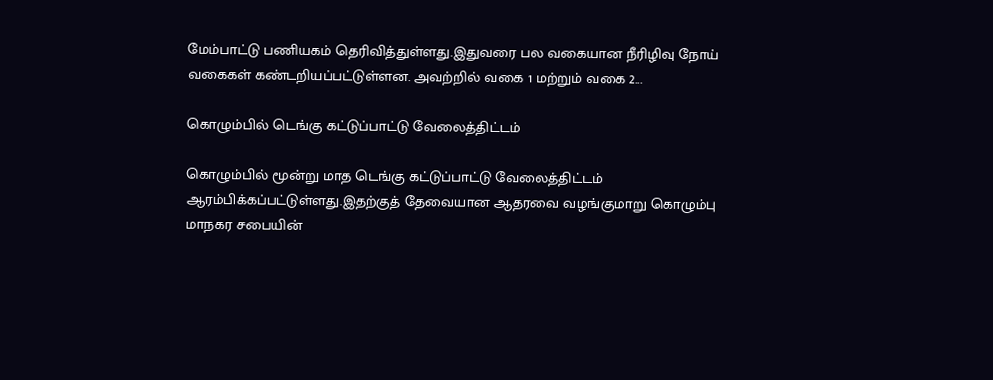மேம்பாட்டு பணியகம் தெரிவித்துள்ளது.இதுவரை பல வகையான நீரிழிவு நோய் வகைகள் கண்டறியப்பட்டுள்ளன. அவற்றில் வகை 1 மற்றும் வகை 2...

கொழும்பில் டெங்கு கட்டுப்பாட்டு வேலைத்திட்டம்

கொழும்பில் மூன்று மாத டெங்கு கட்டுப்பாட்டு வேலைத்திட்டம் ஆரம்பிக்கப்பட்டுள்ளது.இதற்குத் தேவையான ஆதரவை வழங்குமாறு கொழும்பு மாநகர சபையின்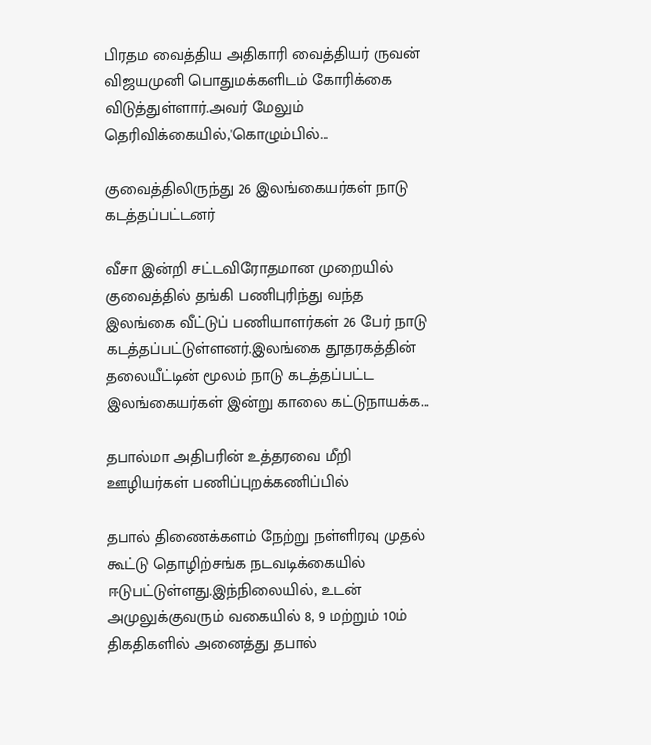பிரதம வைத்திய அதிகாரி வைத்தியர் ருவன் விஜயமுனி பொதுமக்களிடம் கோரிக்கை விடுத்துள்ளார்.அவர் மேலும் தெரிவிக்கையில்,'கொழும்பில்...

குவைத்திலிருந்து 26 இலங்கையர்கள் நாடு கடத்தப்பட்டனர்

வீசா இன்றி சட்டவிரோதமான முறையில் குவைத்தில் தங்கி பணிபுரிந்து வந்த இலங்கை வீட்டுப் பணியாளர்கள் 26 பேர் நாடு கடத்தப்பட்டுள்ளனர்.இலங்கை தூதரகத்தின் தலையீட்டின் மூலம் நாடு கடத்தப்பட்ட இலங்கையர்கள் இன்று காலை கட்டுநாயக்க...

தபால்மா அதிபரின் உத்தரவை மீறி ஊழியர்கள் பணிப்புறக்கணிப்பில்

தபால் திணைக்களம் நேற்று நள்ளிரவு முதல் கூட்டு தொழிற்சங்க நடவடிக்கையில் ஈடுபட்டுள்ளது.இந்நிலையில், உடன் அமுலுக்குவரும் வகையில் 8, 9 மற்றும் 10ம் திகதிகளில் அனைத்து தபால்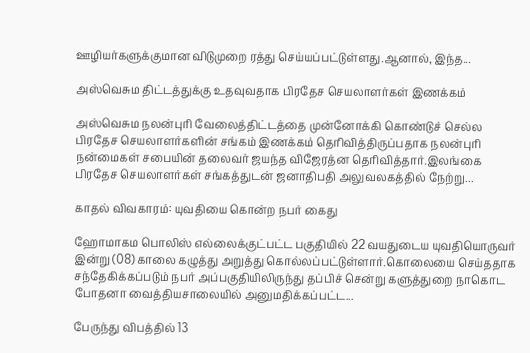ஊழியர்களுக்குமான விடுமுறை ரத்து செய்யப்பட்டுள்ளது.ஆனால், இந்த...

அஸ்வெசும திட்டத்துக்கு உதவுவதாக பிரதேச செயலாளர்கள் இணக்கம்

அஸ்வெசும நலன்புரி வேலைத்திட்டத்தை முன்னோக்கி கொண்டுச் செல்ல பிரதேச செயலாளர்களின் சங்கம் இணக்கம் தெரிவித்திருப்பதாக நலன்புரி நன்மைகள் சபையின் தலைவர் ஜயந்த விஜேரத்ன தெரிவித்தார்.இலங்கை பிரதேச செயலாளர்கள் சங்கத்துடன் ஜனாதிபதி அலுவலகத்தில் நேற்று...

காதல் விவகாரம்: யுவதியை கொன்ற நபர் கைது

ஹோமாகம பொலிஸ் எல்லைக்குட்பட்ட பகுதியில் 22 வயதுடைய யுவதியொருவர் இன்று (08) காலை கழுத்து அறுத்து கொல்லப்பட்டுள்ளார்.கொலையை செய்ததாக சந்தேகிக்கப்படும் நபர் அப்பகுதியிலிருந்து தப்பிச் சென்று களுத்துறை நாகொட போதனா வைத்தியசாலையில் அனுமதிக்கப்பட்ட...

பேருந்து விபத்தில் 13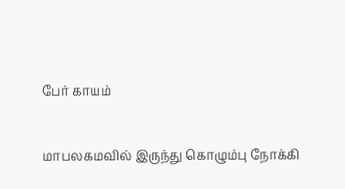பேர் காயம்

மாபலகமவில் இருந்து கொழும்பு நோக்கி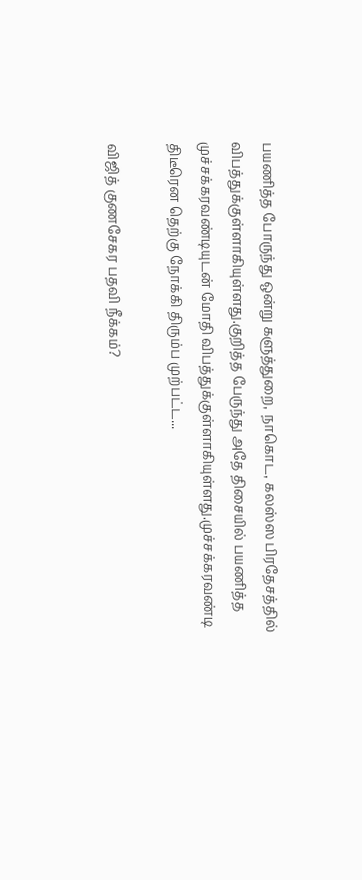பயணித்த போருந்து ஒன்று களுத்துறை, நாகொட, கலஸ்ஸ பிரதேசத்தில் விபத்துக்குள்ளாகியுள்ளது.குறித்த பேருந்து அதே திசையில் பயணித்த முச்சக்கரவண்டியுடன் மோதி விபத்துக்குள்ளாகியுள்ளது.முச்சக்கரவண்டி திடீரென தெற்கு நோக்கி திரும்ப முற்பட்ட...

விஜித் குணசேகர பதவி நீக்கம்?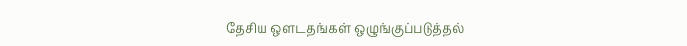தேசிய ஒளடதங்கள் ஒழுங்குப்படுத்தல்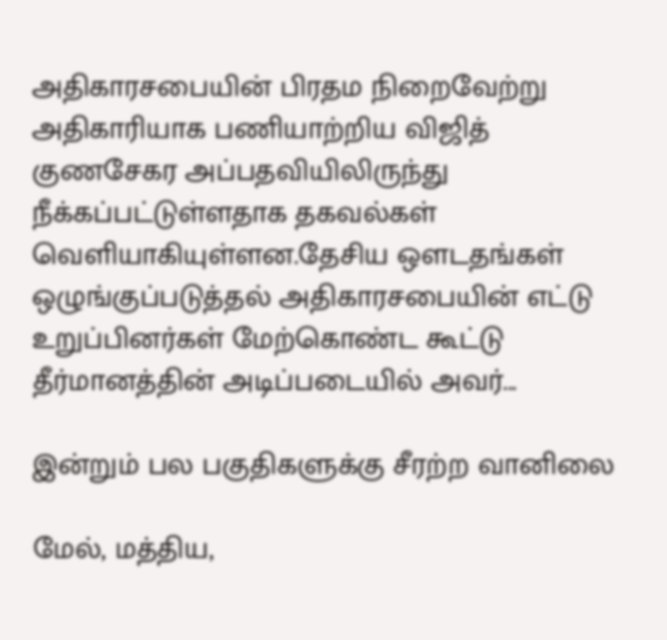அதிகாரசபையின் பிரதம நிறைவேற்று அதிகாரியாக பணியாற்றிய விஜித் குணசேகர அப்பதவியிலிருந்து நீக்கப்பட்டுள்ளதாக தகவல்கள் வெளியாகியுள்ளன.தேசிய ஒளடதங்கள் ஒழுங்குப்படுத்தல் அதிகாரசபையின் எட்டு உறுப்பினர்கள் மேற்கொண்ட கூட்டு தீர்மானத்தின் அடிப்படையில் அவர்...

இன்றும் பல பகுதிகளுக்கு சீரற்ற வானிலை

மேல், மத்திய,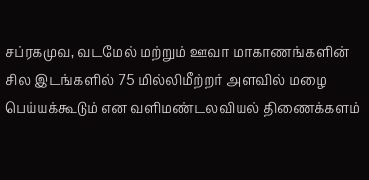சப்ரகமுவ, வடமேல் மற்றும் ஊவா மாகாணங்களின் சில இடங்களில் 75 மில்லிமீற்றர் அளவில் மழை பெய்யக்கூடும் என வளிமண்டலவியல் திணைக்களம்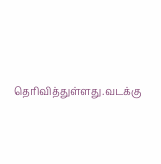தெரிவித்துள்ளது.வடக்கு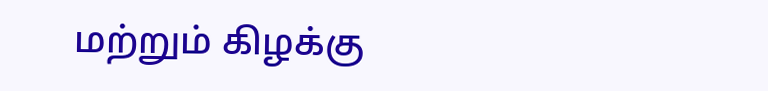மற்றும் கிழக்கு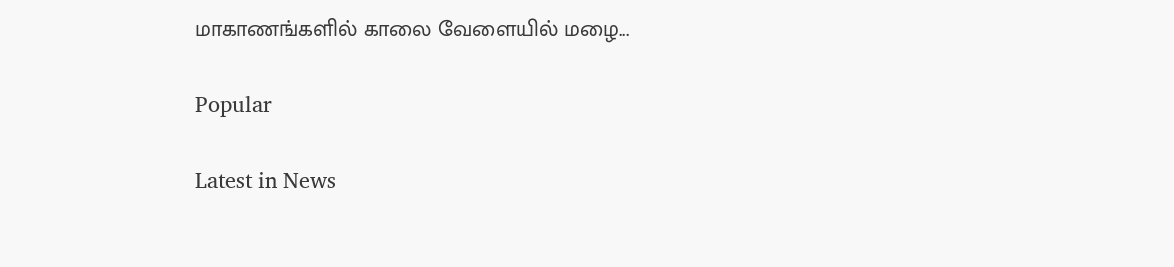மாகாணங்களில் காலை வேளையில் மழை...

Popular

Latest in News